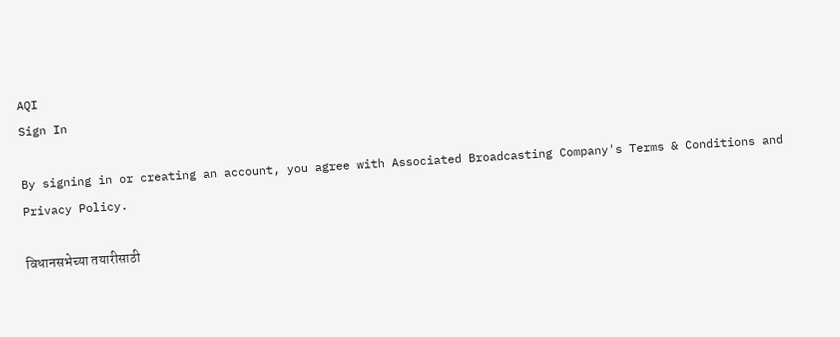AQI
Sign In

By signing in or creating an account, you agree with Associated Broadcasting Company's Terms & Conditions and Privacy Policy.

विधानसभेच्या तयारीसाठी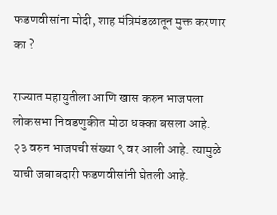फडणवीसांना मोदी, शाह मंत्रिमंडळातून मुक्त करणार का ?

राज्यात महायुतीला आणि खास करुन भाजपला लोकसभा निवडणुकीत मोठा धक्का बसला आहे. २३ वरुन भाजपची संख्या ९ वर आली आहे. त्यामुळे याची जबाबदारी फडणवीसांनी घेतली आहे.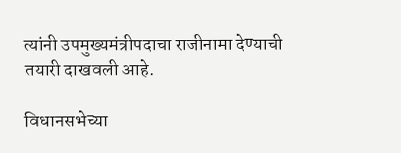त्यांनी उपमुख्यमंत्रीपदाचा राजीनामा देण्याची तयारी दाखवली आहे.

विधानसभेच्या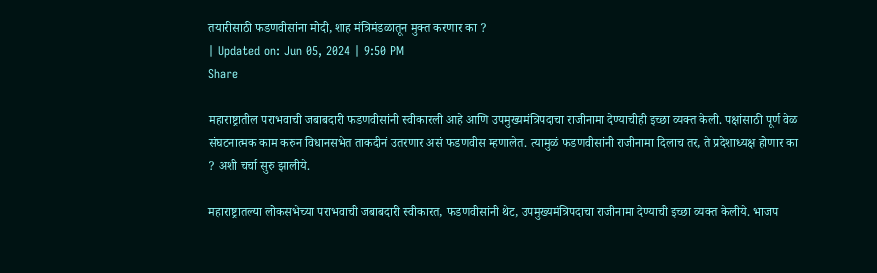तयारीसाठी फडणवीसांना मोदी, शाह मंत्रिमंडळातून मुक्त करणार का ?
| Updated on: Jun 05, 2024 | 9:50 PM
Share

महाराष्ट्रातील पराभवाची जबाबदारी फडणवीसांनी स्वीकारली आहे आणि उपमुख्यमंत्रिपदाचा राजीनामा देण्याचीही इच्छा व्यक्त केली. पक्षांसाठी पूर्ण वेळ संघटनात्मक काम करुन विधानसभेत ताकदीनं उतरणार असं फडणवीस म्हणालेत. त्यामुळं फडणवीसांनी राजीनामा दिलाच तर, ते प्रदेशाध्यक्ष होणार का ? अशी चर्चा सुरु झालीये.

महाराष्ट्रातल्या लोकसभेच्या पराभवाची जबाबदारी स्वीकारत, फडणवीसांनी थेट, उपमुख्यमंत्रिपदाचा राजीनामा देण्याची इच्छा व्यक्त केलीये. भाजप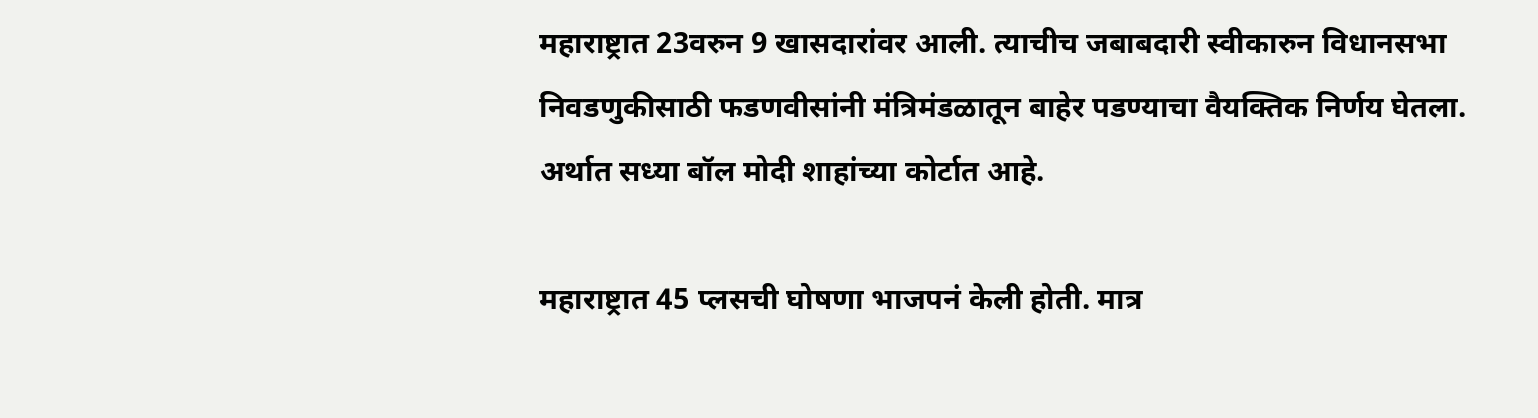महाराष्ट्रात 23वरुन 9 खासदारांवर आली. त्याचीच जबाबदारी स्वीकारुन विधानसभा निवडणुकीसाठी फडणवीसांनी मंत्रिमंडळातून बाहेर पडण्याचा वैयक्तिक निर्णय घेतला. अर्थात सध्या बॉल मोदी शाहांच्या कोर्टात आहे.

महाराष्ट्रात 45 प्लसची घोषणा भाजपनं केली होती. मात्र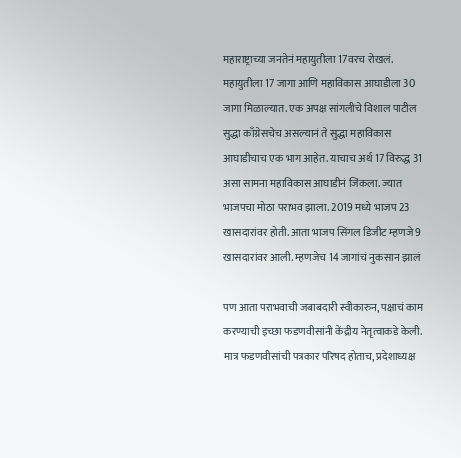महाराष्ट्राच्या जनतेनं महायुतीला 17वरच रोखलं. महायुतीला 17 जागा आणि महाविकास आघाडीला 30 जागा मिळाल्यात. एक अपक्ष सांगलीचे विशाल पाटील सुद्धा काँग्रेसचेच असल्यानं ते सुद्धा महाविकास आघाडीचाच एक भाग आहेत. याचाच अर्थ 17 विरुद्ध 31 असा सामना महाविकास आघाडीनं जिंकला. ज्यात भाजपचा मोठा पराभव झाला. 2019 मध्ये भाजप 23 खासदारांवर होती. आता भाजप सिंगल डिजीट म्हणजे 9 खासदारांवर आली. म्हणजेच 14 जागांचं नुकसान झालं

पण आता पराभवाची जबाबदारी स्वीकारुन, पक्षाचं काम करण्याची इच्छा फडणवीसांनी केंद्रीय नेतृत्वाकडे केली. मात्र फडणवीसांची पत्रकार परिषद होताच, प्रदेशाध्यक्ष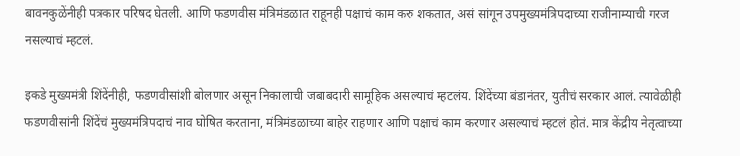बावनकुळेंनीही पत्रकार परिषद घेतली. आणि फडणवीस मंत्रिमंडळात राहूनही पक्षाचं काम करु शकतात, असं सांगून उपमुख्यमंत्रिपदाच्या राजीनाम्याची गरज नसल्याचं म्हटलं.

इकडे मुख्यमंत्री शिंदेंनीही, फडणवीसांशी बोलणार असून निकालाची जबाबदारी सामूहिक असल्याचं म्हटलंय. शिंदेंच्या बंडानंतर, युतीचं सरकार आलं. त्यावेळीही फडणवीसांनी शिंदेंचं मुख्यमंत्रिपदाचं नाव घोषित करताना, मंत्रिमंडळाच्या बाहेर राहणार आणि पक्षाचं काम करणार असल्याचं म्हटलं होतं. मात्र केंद्रीय नेतृत्वाच्या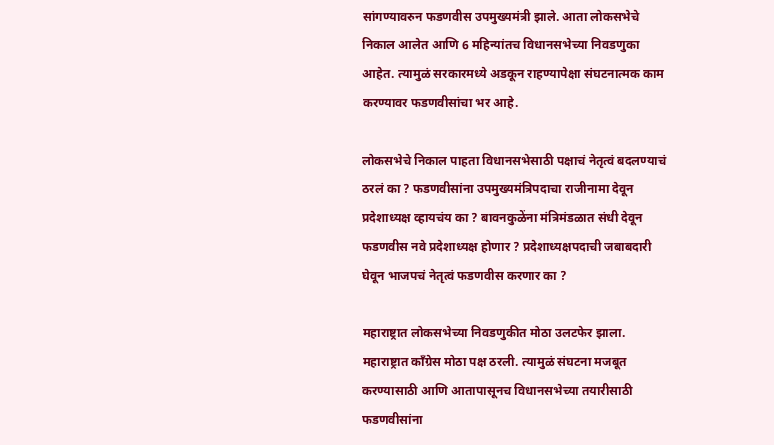सांगण्यावरुन फडणवीस उपमुख्यमंत्री झाले. आता लोकसभेचे निकाल आलेत आणि 6 महिन्यांतच विधानसभेच्या निवडणुका आहेत. त्यामुळं सरकारमध्ये अडकून राहण्यापेक्षा संघटनात्मक काम करण्यावर फडणवीसांचा भर आहे.

लोकसभेचे निकाल पाहता विधानसभेसाठी पक्षाचं नेतृत्वं बदलण्याचं ठरलं का ? फडणवीसांना उपमुख्यमंत्रिपदाचा राजीनामा देवून प्रदेशाध्यक्ष व्हायचंय का ? बावनकुळेंना मंत्रिमंडळात संधी देवून फडणवीस नवे प्रदेशाध्यक्ष होणार ? प्रदेशाध्यक्षपदाची जबाबदारी घेवून भाजपचं नेतृत्वं फडणवीस करणार का ?

महाराष्ट्रात लोकसभेच्या निवडणुकीत मोठा उलटफेर झाला. महाराष्ट्रात काँग्रेस मोठा पक्ष ठरली. त्यामुळं संघटना मजबूत करण्यासाठी आणि आतापासूनच विधानसभेच्या तयारीसाठी फडणवीसांना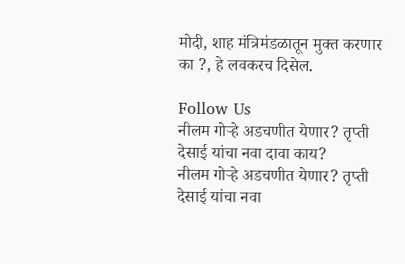मोदी, शाह मंत्रिमंडळातून मुक्त करणार का ?, हे लवकरच दिसेल.

Follow Us
नीलम गोऱ्हे अडचणीत येणार? तृप्ती देसाई यांचा नवा दावा काय?
नीलम गोऱ्हे अडचणीत येणार? तृप्ती देसाई यांचा नवा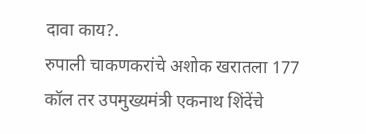दावा काय?.
रुपाली चाकणकरांचे अशोक खरातला 177 कॉल तर उपमुख्यमंत्री एकनाथ शिंदेंचे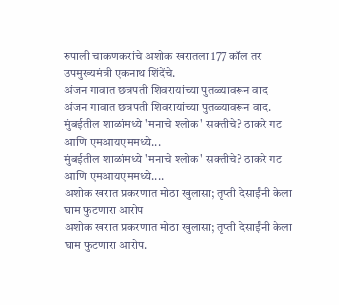रुपाली चाकणकरांचे अशोक खरातला 177 कॉल तर उपमुख्यमंत्री एकनाथ शिंदेंचे.
अंजन गावात छत्रपती शिवरायांच्या पुतळ्यावरून वाद
अंजन गावात छत्रपती शिवरायांच्या पुतळ्यावरून वाद.
मुंबईतील शाळांमध्ये 'मनाचे श्लोक' सक्तीचे? ठाकरे गट आणि एमआयएममध्ये...
मुंबईतील शाळांमध्ये 'मनाचे श्लोक' सक्तीचे? ठाकरे गट आणि एमआयएममध्ये....
अशोक खरात प्रकरणात मोठा खुलासा; तृप्ती देसाईंनी केला घाम फुटणारा आरोप
अशोक खरात प्रकरणात मोठा खुलासा; तृप्ती देसाईंनी केला घाम फुटणारा आरोप.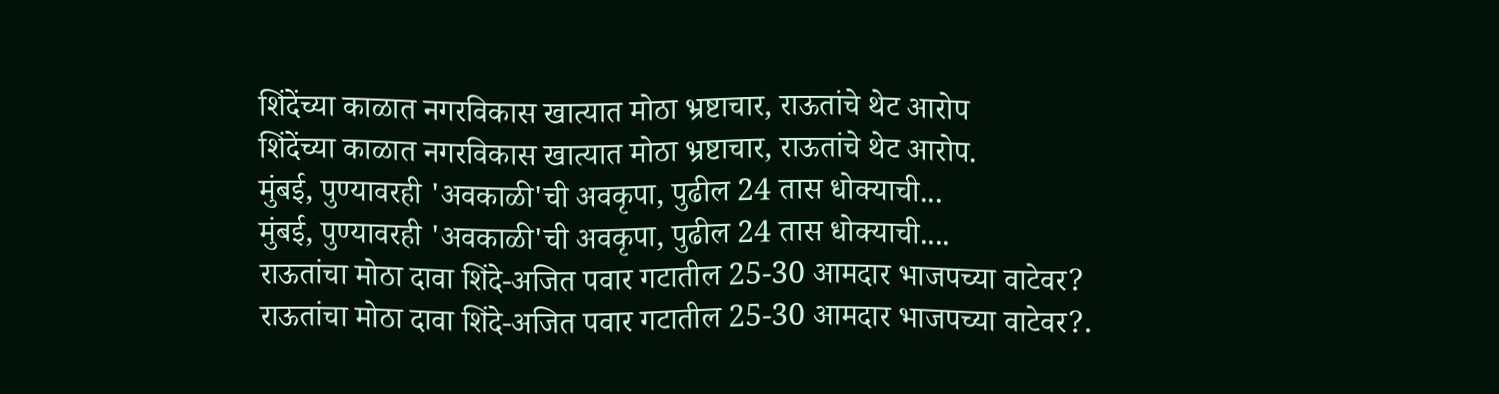शिंदेंच्या काळात नगरविकास खात्यात मोठा भ्रष्टाचार, राऊतांचे थेट आरोप
शिंदेंच्या काळात नगरविकास खात्यात मोठा भ्रष्टाचार, राऊतांचे थेट आरोप.
मुंबई, पुण्यावरही 'अवकाळी'ची अवकृपा, पुढील 24 तास धोक्याची...
मुंबई, पुण्यावरही 'अवकाळी'ची अवकृपा, पुढील 24 तास धोक्याची....
राऊतांचा मोठा दावा शिंदे-अजित पवार गटातील 25-30 आमदार भाजपच्या वाटेवर?
राऊतांचा मोठा दावा शिंदे-अजित पवार गटातील 25-30 आमदार भाजपच्या वाटेवर?.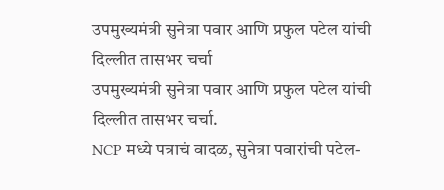उपमुख्यमंत्री सुनेत्रा पवार आणि प्रफुल पटेल यांची दिल्लीत तासभर चर्चा
उपमुख्यमंत्री सुनेत्रा पवार आणि प्रफुल पटेल यांची दिल्लीत तासभर चर्चा.
NCP मध्ये पत्राचं वादळ, सुनेत्रा पवारांची पटेल-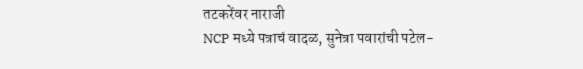तटकरेंवर नाराजी
NCP मध्ये पत्राचं वादळ, सुनेत्रा पवारांची पटेल-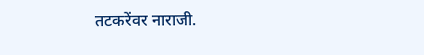तटकरेंवर नाराजी.